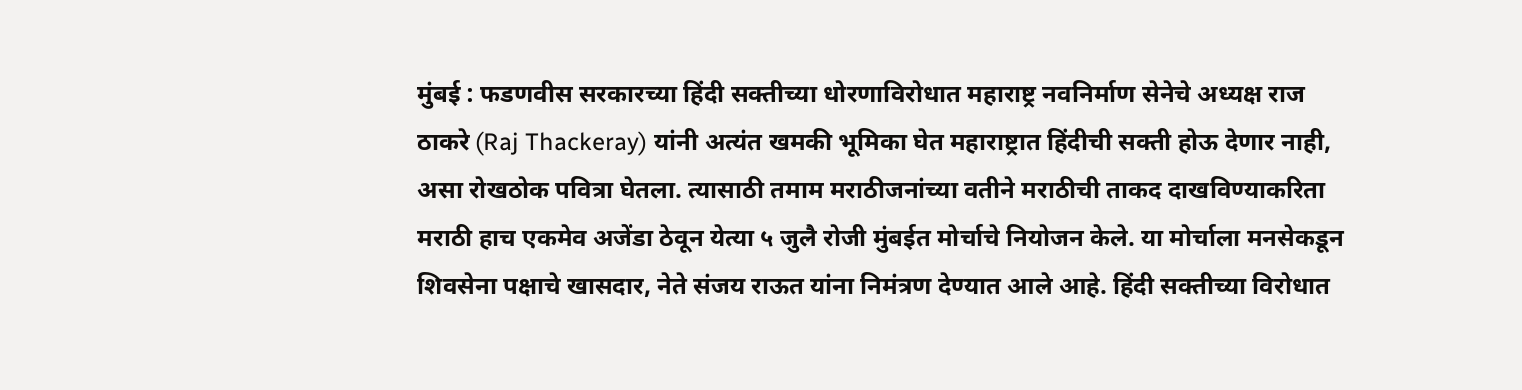मुंबई : फडणवीस सरकारच्या हिंदी सक्तीच्या धोरणाविरोधात महाराष्ट्र नवनिर्माण सेनेचे अध्यक्ष राज ठाकरे (Raj Thackeray) यांनी अत्यंत खमकी भूमिका घेत महाराष्ट्रात हिंदीची सक्ती होऊ देणार नाही, असा रोखठोक पवित्रा घेतला. त्यासाठी तमाम मराठीजनांच्या वतीने मराठीची ताकद दाखविण्याकरिता मराठी हाच एकमेव अजेंडा ठेवून येत्या ५ जुलै रोजी मुंबईत मोर्चाचे नियोजन केले. या मोर्चाला मनसेकडून शिवसेना पक्षाचे खासदार, नेते संजय राऊत यांना निमंत्रण देण्यात आले आहे. हिंदी सक्तीच्या विरोधात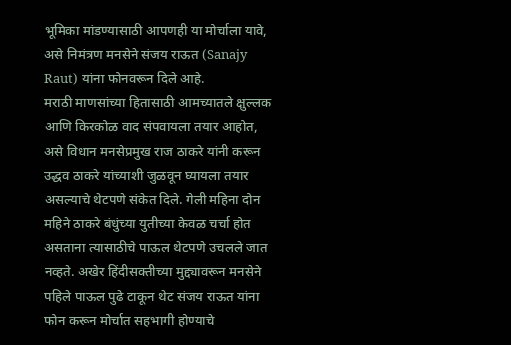भूमिका मांडण्यासाठी आपणही या मोर्चाला यावे, असे निमंत्रण मनसेने संजय राऊत (Sanajy Raut) यांना फोनवरून दिले आहे.
मराठी माणसांच्या हितासाठी आमच्यातले क्षुल्लक आणि किरकोळ वाद संपवायला तयार आहोत, असे विधान मनसेप्रमुख राज ठाकरे यांनी करून उद्धव ठाकरे यांच्याशी जुळवून घ्यायला तयार असल्याचे थेटपणे संकेत दिले. गेली महिना दोन महिने ठाकरे बंधुंच्या युतीच्या केवळ चर्चा होत असताना त्यासाठीचे पाऊल थेटपणे उचलले जात नव्हते. अखेर हिंदीसक्तीच्या मुद्द्यावरून मनसेने पहिले पाऊल पुढे टाकून थेट संजय राऊत यांना फोन करून मोर्चात सहभागी होण्याचे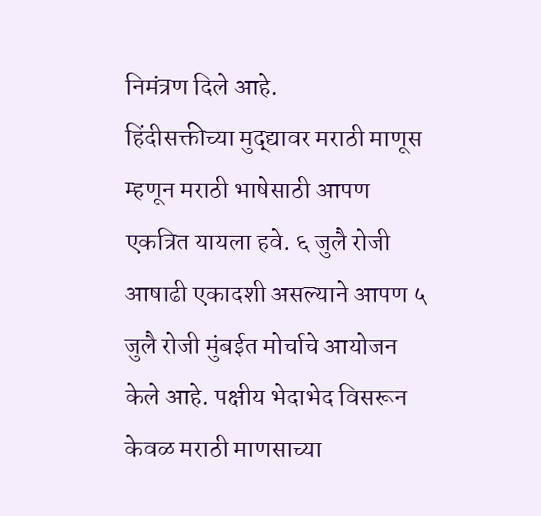निमंत्रण दिले आहे.
हिंदीसक्तीच्या मुद्द्यावर मराठी माणूस म्हणून मराठी भाषेसाठी आपण एकत्रित यायला हवे. ६ जुलै रोजी आषाढी एकादशी असल्याने आपण ५ जुलै रोजी मुंबईत मोर्चाचे आयोजन केले आहे. पक्षीय भेदाभेद विसरून केवळ मराठी माणसाच्या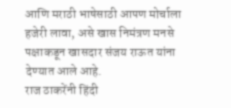आणि मराठी भाषेसाठी आपण मोर्चाला हजेरी लावा, असे खास निमंत्रण मनसे पक्षाकडून खासदार संजय राऊत यांना देण्यात आले आहे.
राज ठाकरेंनी हिंदी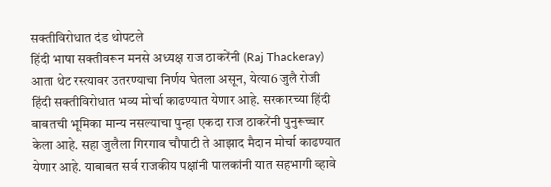सक्तीविरोधात दंड थोपटले
हिंदी भाषा सक्तीवरून मनसे अध्यक्ष राज ठाकरेंनी (Raj Thackeray) आता थेट रस्त्यावर उतरण्याचा निर्णय घेतला असून, येत्या6 जुलै रोजी हिंदी सक्तीविरोधात भव्य मोर्चा काढण्यात येणार आहे. सरकारच्या हिंदी बाबतची भूमिका मान्य नसल्याचा पुन्हा एकदा राज ठाकरेंनी पुनुरूच्चार केला आहे. सहा जुलैला गिरगाव चौपाटी ते आझाद मैदान मोर्चा काढण्यात येणार आहे. याबाबत सर्व राजकीय पक्षांनी पालकांनी यात सहभागी व्हावे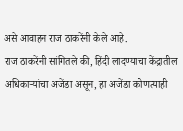असे आवाहन राज ठाकरेंनी केले आहे.
राज ठाकरेंनी सांगितले की, हिंदी लादण्याचा केंद्रातील अधिकाऱ्यांचा अजेंडा असून, हा अजेंडा कोणत्याही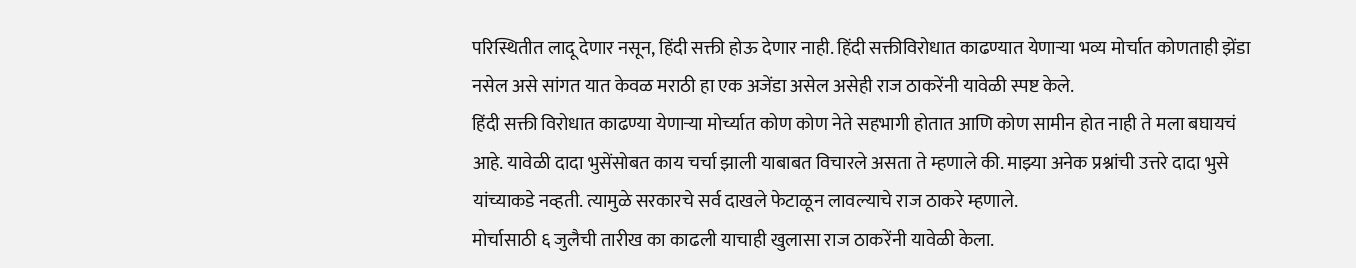परिस्थितीत लादू देणार नसून, हिंदी सक्ती होऊ देणार नाही. हिंदी सक्तीविरोधात काढण्यात येणाऱ्या भव्य मोर्चात कोणताही झेंडा नसेल असे सांगत यात केवळ मराठी हा एक अजेंडा असेल असेही राज ठाकरेंनी यावेळी स्पष्ट केले.
हिंदी सक्ती विरोधात काढण्या येणाऱ्या मोर्च्यात कोण कोण नेते सहभागी होतात आणि कोण सामीन होत नाही ते मला बघायचं आहे. यावेळी दादा भुसेंसोबत काय चर्चा झाली याबाबत विचारले असता ते म्हणाले की. माझ्या अनेक प्रश्नांची उत्तरे दादा भुसे यांच्याकडे नव्हती. त्यामुळे सरकारचे सर्व दाखले फेटाळून लावल्याचे राज ठाकरे म्हणाले.
मोर्चासाठी ६ जुलैची तारीख का काढली याचाही खुलासा राज ठाकरेंनी यावेळी केला.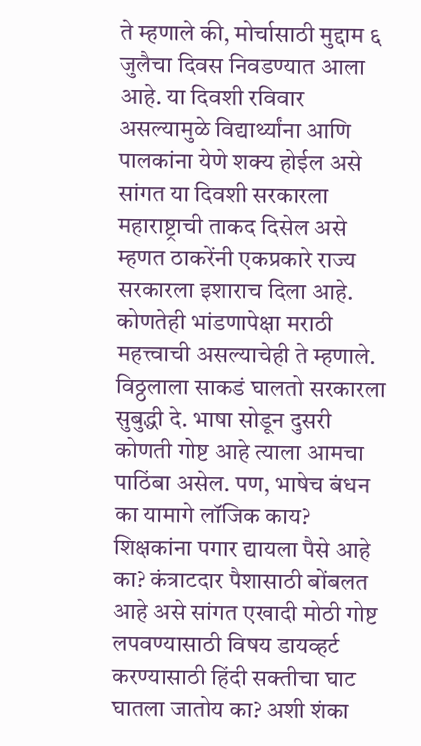ते म्हणाले की, मोर्चासाठी मुद्दाम ६ जुलैचा दिवस निवडण्यात आला आहे. या दिवशी रविवार असल्यामुळे विद्यार्थ्यांना आणि पालकांना येणे शक्य होईल असे सांगत या दिवशी सरकारला महाराष्ट्राची ताकद दिसेल असे म्हणत ठाकरेंनी एकप्रकारे राज्य सरकारला इशाराच दिला आहे. कोणतेही भांडणापेक्षा मराठी महत्त्वाची असल्याचेही ते म्हणाले. विठ्ठलाला साकडं घालतो सरकारला सुबुद्धी दे. भाषा सोडून दुसरी कोणती गोष्ट आहे त्याला आमचा पाठिंबा असेल. पण, भाषेच बंधन का यामागे लॉजिक काय? शिक्षकांना पगार द्यायला पैसे आहे का? कंत्राटदार पैशासाठी बोंबलत आहे असे सांगत एखादी मोठी गोष्ट लपवण्यासाठी विषय डायव्हर्ट करण्यासाठी हिंदी सक्तीचा घाट घातला जातोय का? अशी शंका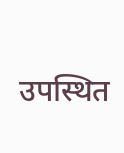उपस्थित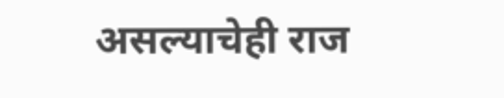असल्याचेही राज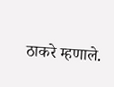ठाकरे म्हणाले.